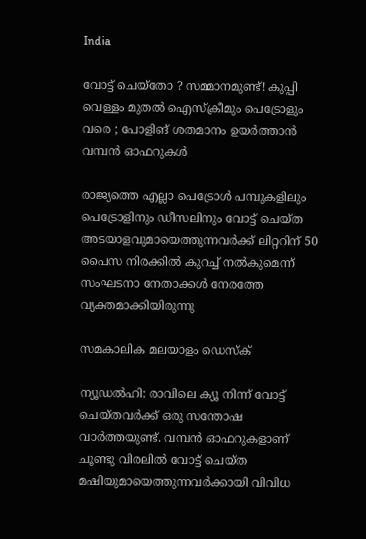India

വോട്ട് ചെയ്‌തോ ? സമ്മാനമുണ്ട്! കുപ്പി വെള്ളം മുതല്‍ ഐസ്‌ക്രീമും പെട്രോളും വരെ ; പോളിങ് ശതമാനം ഉയര്‍ത്താന്‍ വമ്പന്‍ ഓഫറുകള്‍

രാജ്യത്തെ എല്ലാ പെട്രോള്‍ പമ്പുകളിലും പെട്രോളിനും ഡീസലിനും വോട്ട് ചെയ്ത അടയാളവുമായെത്തുന്നവര്‍ക്ക് ലിറ്ററിന് 50 പൈസ നിരക്കില്‍ കുറച്ച് നല്‍കുമെന്ന് സംഘടനാ നേതാക്കള്‍ നേരത്തേ വ്യക്തമാക്കിയിരുന്നു

സമകാലിക മലയാളം ഡെസ്ക്

ന്യൂഡല്‍ഹി: രാവിലെ ക്യൂ നിന്ന് വോട്ട് ചെയ്തവര്‍ക്ക് ഒരു സന്തോഷ വാര്‍ത്തയുണ്ട്. വമ്പന്‍ ഓഫറുകളാണ് ചൂണ്ടു വിരലില്‍ വോട്ട് ചെയ്ത മഷിയുമായെത്തുന്നവര്‍ക്കായി വിവിധ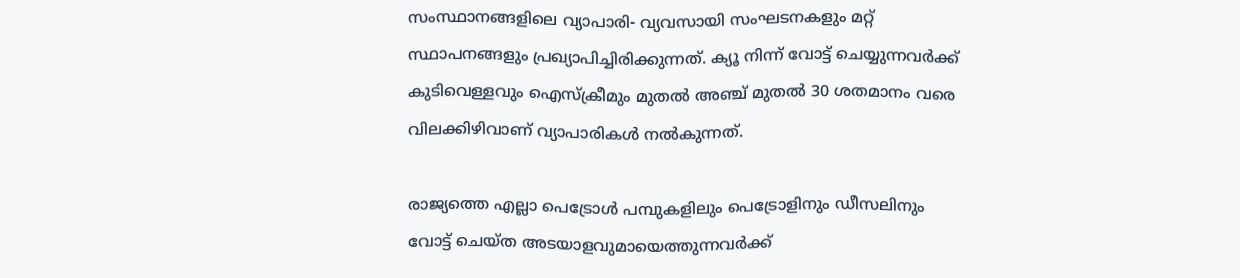സംസ്ഥാനങ്ങളിലെ വ്യാപാരി- വ്യവസായി സംഘടനകളും മറ്റ് സ്ഥാപനങ്ങളും പ്രഖ്യാപിച്ചിരിക്കുന്നത്. ക്യൂ നിന്ന് വോട്ട് ചെയ്യുന്നവര്‍ക്ക് കുടിവെള്ളവും ഐസ്‌ക്രീമും മുതല്‍ അഞ്ച് മുതല്‍ 30 ശതമാനം വരെ വിലക്കിഴിവാണ് വ്യാപാരികള്‍ നല്‍കുന്നത്.

രാജ്യത്തെ എല്ലാ പെട്രോള്‍ പമ്പുകളിലും പെട്രോളിനും ഡീസലിനും വോട്ട് ചെയ്ത അടയാളവുമായെത്തുന്നവര്‍ക്ക്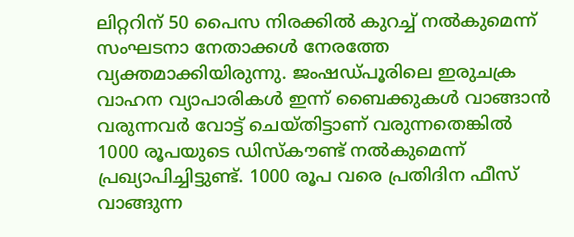ലിറ്ററിന് 50 പൈസ നിരക്കില്‍ കുറച്ച് നല്‍കുമെന്ന് സംഘടനാ നേതാക്കള്‍ നേരത്തേ വ്യക്തമാക്കിയിരുന്നു. ജംഷഡ്പൂരിലെ ഇരുചക്ര വാഹന വ്യാപാരികള്‍ ഇന്ന് ബൈക്കുകള്‍ വാങ്ങാന്‍ വരുന്നവര്‍ വോട്ട് ചെയ്തിട്ടാണ് വരുന്നതെങ്കില്‍ 1000 രൂപയുടെ ഡിസ്‌കൗണ്ട് നല്‍കുമെന്ന് പ്രഖ്യാപിച്ചിട്ടുണ്ട്. 1000 രൂപ വരെ പ്രതിദിന ഫീസ് വാങ്ങുന്ന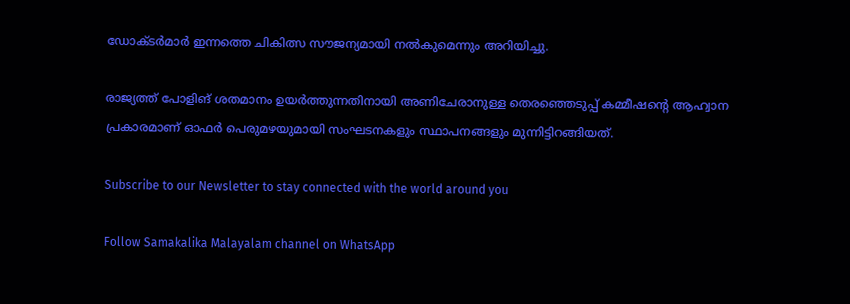ഡോക്ടര്‍മാര്‍ ഇന്നത്തെ ചികിത്സ സൗജന്യമായി നല്‍കുമെന്നും അറിയിച്ചു.

രാജ്യത്ത് പോളിങ് ശതമാനം ഉയര്‍ത്തുന്നതിനായി അണിചേരാനുള്ള തെരഞ്ഞെടുപ്പ് കമ്മീഷന്റെ ആഹ്വാന പ്രകാരമാണ് ഓഫര്‍ പെരുമഴയുമായി സംഘടനകളും സ്ഥാപനങ്ങളും മുന്നിട്ടിറങ്ങിയത്.

Subscribe to our Newsletter to stay connected with the world around you

Follow Samakalika Malayalam channel on WhatsApp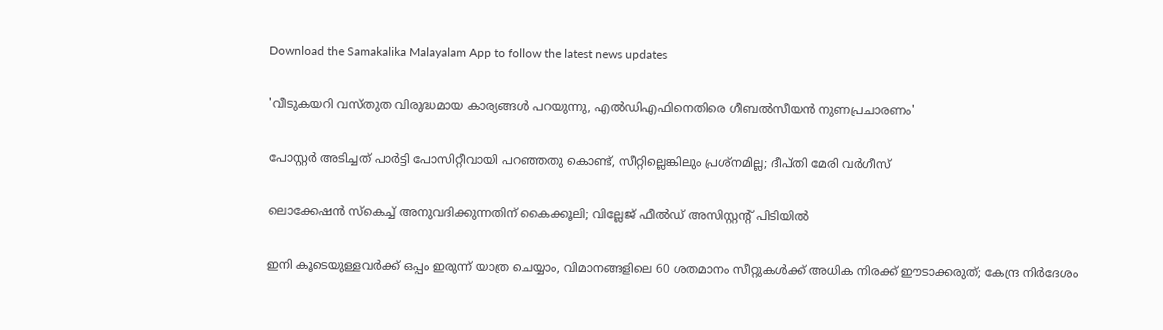Download the Samakalika Malayalam App to follow the latest news updates

'വീടുകയറി വസ്തുത വിരുദ്ധമായ കാര്യങ്ങള്‍ പറയുന്നു, എല്‍ഡിഎഫിനെതിരെ ഗീബല്‍സീയന്‍ നുണപ്രചാരണം'

പോസ്റ്റര്‍ അടിച്ചത് പാര്‍ട്ടി പോസിറ്റീവായി പറഞ്ഞതു കൊണ്ട്, സീറ്റില്ലെങ്കിലും പ്രശ്‌നമില്ല; ദീപ്തി മേരി വര്‍ഗീസ്

ലൊക്കേഷന്‍ സ്‌കെച്ച് അനുവദിക്കുന്നതിന് കൈക്കൂലി; വില്ലേജ് ഫീല്‍ഡ് അസിസ്റ്റന്റ് പിടിയില്‍

ഇനി കൂടെയുള്ളവര്‍ക്ക് ഒപ്പം ഇരുന്ന് യാത്ര ചെയ്യാം, വിമാനങ്ങളിലെ 60 ശതമാനം സീറ്റുകള്‍ക്ക് അധിക നിരക്ക് ഈടാക്കരുത്; കേന്ദ്ര നിര്‍ദേശം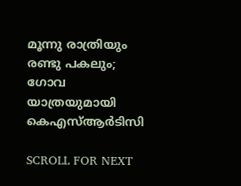മൂന്നു രാത്രിയും രണ്ടു പകലും; ഗോവ യാത്രയുമായി കെഎസ്ആര്‍ടിസി

SCROLL FOR NEXT